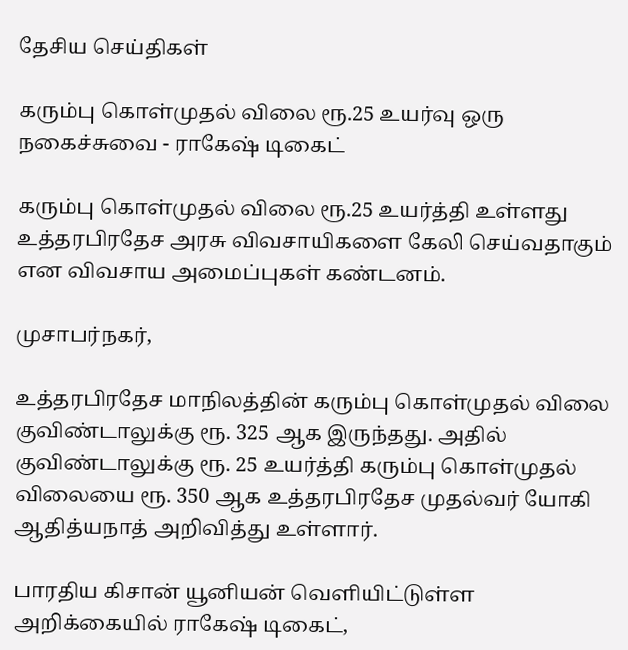தேசிய செய்திகள்

கரும்பு கொள்முதல் விலை ரூ.25 உயர்வு ஒரு நகைச்சுவை - ராகேஷ் டிகைட்

கரும்பு கொள்முதல் விலை ரூ.25 உயர்த்தி உள்ளது உத்தரபிரதேச அரசு விவசாயிகளை கேலி செய்வதாகும் என விவசாய அமைப்புகள் கண்டனம்.

முசாபர்நகர்,

உத்தரபிரதேச மாநிலத்தின் கரும்பு கொள்முதல் விலை குவிண்டாலுக்கு ரூ. 325 ஆக இருந்தது. அதில் குவிண்டாலுக்கு ரூ. 25 உயர்த்தி கரும்பு கொள்முதல் விலையை ரூ. 350 ஆக உத்தரபிரதேச முதல்வர் யோகி ஆதித்யநாத் அறிவித்து உள்ளார்.

பாரதிய கிசான் யூனியன் வெளியிட்டுள்ள அறிக்கையில் ராகேஷ் டிகைட்,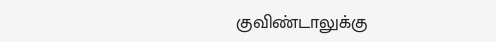குவிண்டாலுக்கு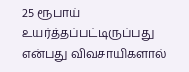25 ரூபாய் உயர்த்தப்பட்டிருப்பது என்பது விவசாயிகளால்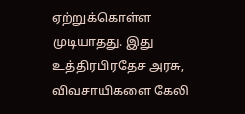ஏற்றுக்கொள்ள முடியாதது. இது உத்திரபிரதேச அரசு, விவசாயிகளை கேலி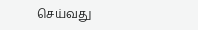செய்வது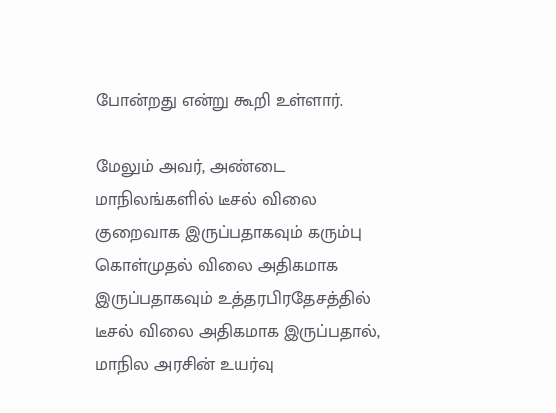போன்றது என்று கூறி உள்ளார்.

மேலும் அவர், அண்டை மாநிலங்களில் டீசல் விலை குறைவாக இருப்பதாகவும் கரும்பு கொள்முதல் விலை அதிகமாக இருப்பதாகவும் உத்தரபிரதேசத்தில் டீசல் விலை அதிகமாக இருப்பதால், மாநில அரசின் உயர்வு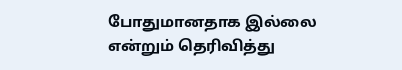போதுமானதாக இல்லை என்றும் தெரிவித்து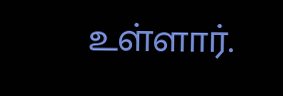உள்ளார்.